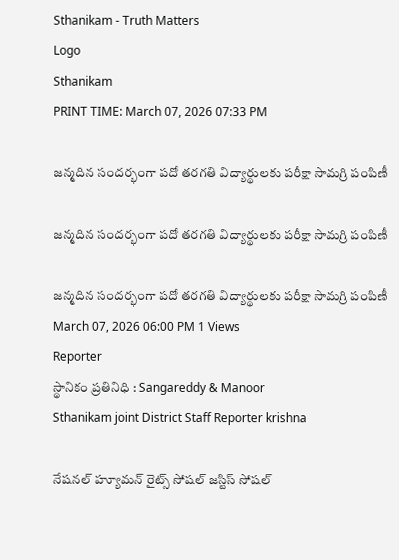Sthanikam - Truth Matters
Logo
Sthanikam
PRINT TIME: March 07, 2026 07:33 PM

జన్మదిన సందర్భంగా పదో తరగతి విద్యార్థులకు పరీక్షా సామగ్రి పంపిణీ

జన్మదిన సందర్భంగా పదో తరగతి విద్యార్థులకు పరీక్షా సామగ్రి పంపిణీ

జన్మదిన సందర్భంగా పదో తరగతి విద్యార్థులకు పరీక్షా సామగ్రి పంపిణీ
March 07, 2026 06:00 PM 1 Views
Reporter
స్థానికం ప్రతినిధి : Sangareddy & Manoor
Sthanikam joint District Staff Reporter krishna

నేషనల్ హ్యూమన్ రైట్స్ సోషల్ జస్టిస్ సోషల్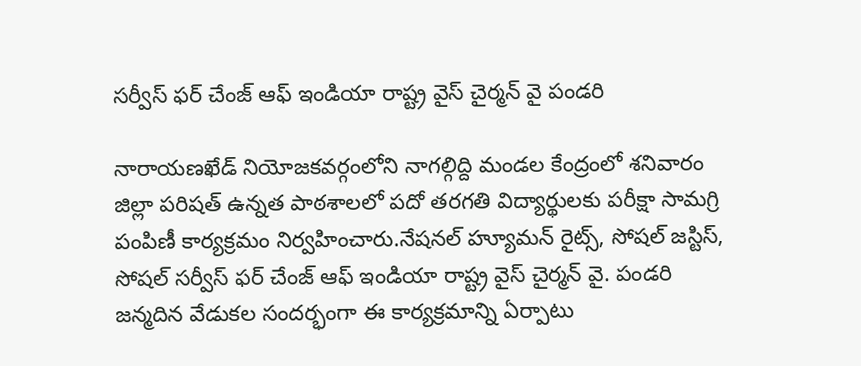సర్వీస్ ఫర్ చేంజ్ ఆఫ్ ఇండియా రాష్ట్ర వైస్ చైర్మన్ వై పండరి

నారాయణఖేడ్ నియోజకవర్గంలోని నాగల్గిద్ది మండల కేంద్రంలో శనివారం జిల్లా పరిషత్ ఉన్నత పాఠశాలలో పదో తరగతి విద్యార్థులకు పరీక్షా సామగ్రి పంపిణీ కార్యక్రమం నిర్వహించారు.నేషనల్ హ్యూమన్ రైట్స్, సోషల్ జస్టిస్, సోషల్ సర్వీస్ ఫర్ చేంజ్ ఆఫ్ ఇండియా రాష్ట్ర వైస్ చైర్మన్ వై. పండరి జన్మదిన వేడుకల సందర్భంగా ఈ కార్యక్రమాన్ని ఏర్పాటు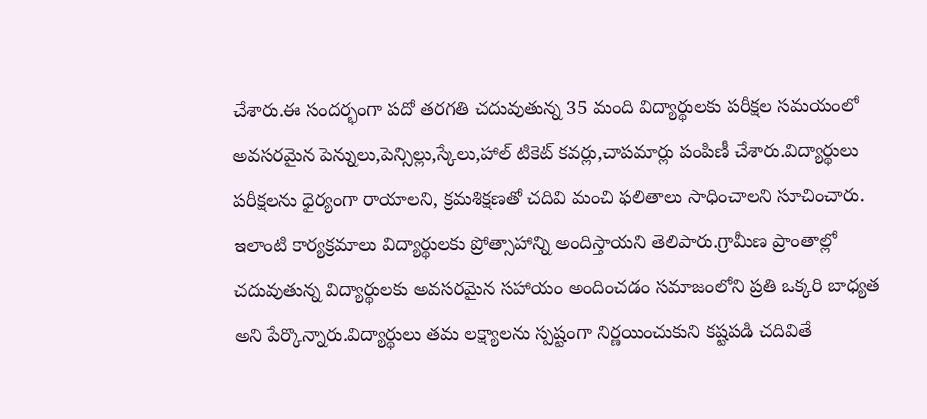చేశారు.ఈ సందర్భంగా పదో తరగతి చదువుతున్న 35 మంది విద్యార్థులకు పరీక్షల సమయంలో అవసరమైన పెన్నులు,పెన్సిల్లు,స్కేలు,హాల్ టికెట్ కవర్లు,చాపమార్లు పంపిణీ చేశారు.విద్యార్థులు పరీక్షలను ధైర్యంగా రాయాలని, క్రమశిక్షణతో చదివి మంచి ఫలితాలు సాధించాలని సూచించారు. ఇలాంటి కార్యక్రమాలు విద్యార్థులకు ప్రోత్సాహాన్ని అందిస్తాయని తెలిపారు.గ్రామీణ ప్రాంతాల్లో చదువుతున్న విద్యార్థులకు అవసరమైన సహాయం అందించడం సమాజంలోని ప్రతి ఒక్కరి బాధ్యత అని పేర్కొన్నారు.విద్యార్థులు తమ లక్ష్యాలను స్పష్టంగా నిర్ణయించుకుని కష్టపడి చదివితే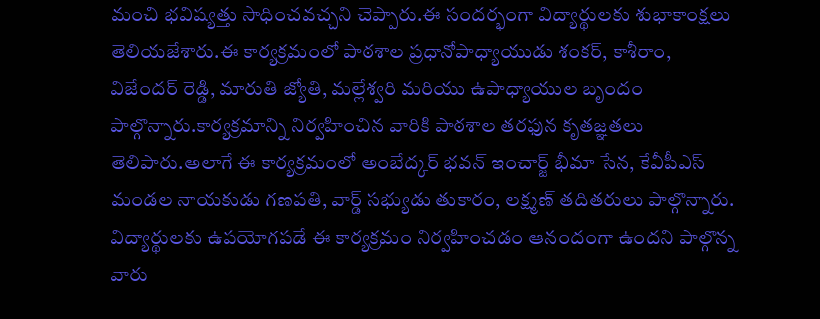మంచి భవిష్యత్తు సాధించవచ్చని చెప్పారు.ఈ సందర్భంగా విద్యార్థులకు శుభాకాంక్షలు తెలియజేశారు.ఈ కార్యక్రమంలో పాఠశాల ప్రధానోపాధ్యాయుడు శంకర్, కాశీరాం, విజేందర్ రెడ్డి, మారుతి జ్యోతి, మల్లేశ్వరి మరియు ఉపాధ్యాయుల బృందం పాల్గొన్నారు.కార్యక్రమాన్ని నిర్వహించిన వారికి పాఠశాల తరఫున కృతజ్ఞతలు తెలిపారు.అలాగే ఈ కార్యక్రమంలో అంబేద్కర్ భవన్ ఇంచార్జ్ భీమా సేన, కేవీపీఎస్ మండల నాయకుడు గణపతి, వార్డ్ సభ్యుడు తుకారం, లక్ష్మణ్ తదితరులు పాల్గొన్నారు. విద్యార్థులకు ఉపయోగపడే ఈ కార్యక్రమం నిర్వహించడం ఆనందంగా ఉందని పాల్గొన్న వారు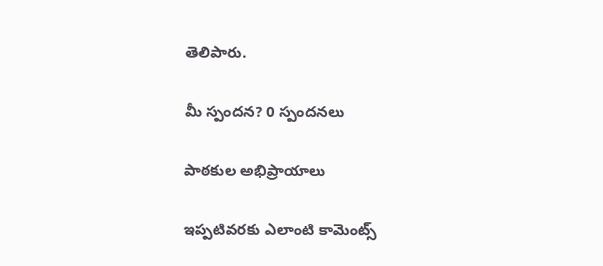తెలిపారు.

మీ స్పందన? 0 స్పందనలు

పాఠకుల అభిప్రాయాలు

ఇప్పటివరకు ఎలాంటి కామెంట్స్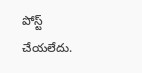పోస్ట్ చేయలేదు.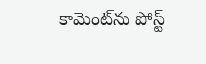కామెంట్‌ను పోస్ట్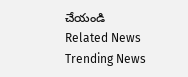చేయండి
Related News
Trending News